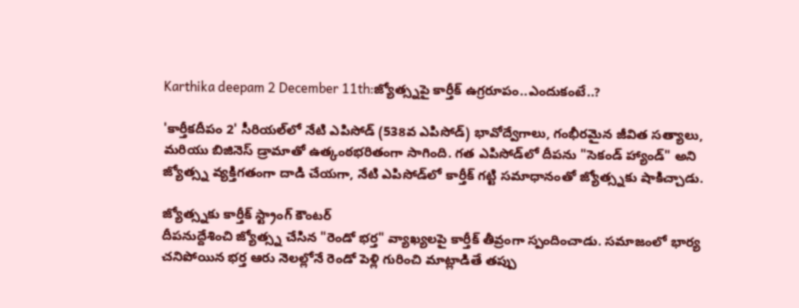Karthika deepam 2 December 11th:జ్యోత్స్నపై కార్తీక్ ఉగ్రరూపం..ఎందుకంటే..?

'కార్తీకదీపం 2' సీరియల్‌లో నేటి ఎపిసోడ్ (538వ ఎపిసోడ్) భావోద్వేగాలు, గంభీరమైన జీవిత సత్యాలు, మరియు బిజినెస్ డ్రామాతో ఉత్కంఠభరితంగా సాగింది. గత ఎపిసోడ్‌లో దీపను "సెకండ్ హ్యాండ్" అని జ్యోత్స్న వ్యక్తిగతంగా దాడి చేయగా, నేటి ఎపిసోడ్‌లో కార్తీక్ గట్టి సమాధానంతో జ్యోత్స్నకు షాకిచ్చాడు.

జ్యోత్స్నకు కార్తీక్ స్ట్రాంగ్ కౌంటర్
దీపనుద్దేశించి జ్యోత్స్న చేసిన "రెండో భర్త" వ్యాఖ్యలపై కార్తీక్ తీవ్రంగా స్పందించాడు. సమాజంలో భార్య చనిపోయిన భర్త ఆరు నెలల్లోనే రెండో పెళ్లి గురించి మాట్లాడితే తప్పు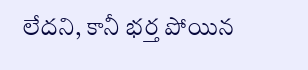లేదని, కానీ భర్త పోయిన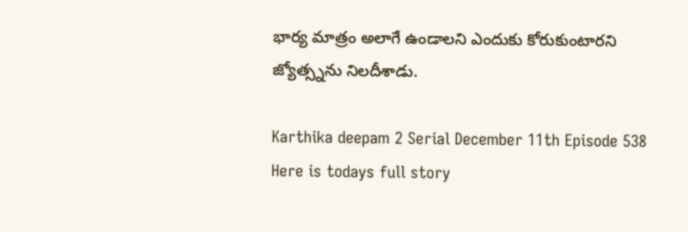భార్య మాత్రం అలాగే ఉండాలని ఎందుకు కోరుకుంటారని జ్యోత్స్నను నిలదీశాడు.

Karthika deepam 2 Serial December 11th Episode 538 Here is todays full story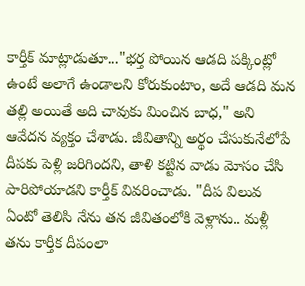కార్తీక్ మాట్లాడుతూ..."భర్త పోయిన ఆడది పక్కింట్లో ఉంటే అలాగే ఉండాలని కోరుకుంటాం, అదే ఆడది మన తల్లి అయితే అది చావుకు మించిన బాధ," అని ఆవేదన వ్యక్తం చేశాడు. జీవితాన్ని అర్థం చేసుకునేలోపే దీపకు పెళ్లి జరిగిందని, తాళి కట్టిన వాడు మోసం చేసి పారిపోయాడని కార్తీక్ వివరించాడు. "దీప విలువ ఏంటో తెలిసి నేను తన జీవితంలోకి వెళ్లాను.. మళ్లీ తను కార్తీక దీపంలా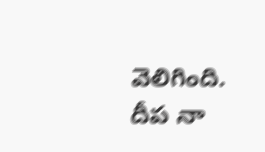వెలిగింది. దీప నా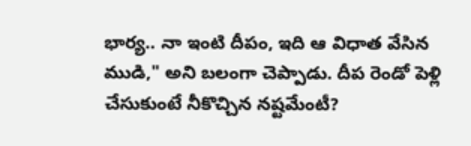భార్య.. నా ఇంటి దీపం, ఇది ఆ విధాత వేసిన ముడి," అని బలంగా చెప్పాడు. దీప రెండో పెళ్లి చేసుకుంటే నీకొచ్చిన నష్టమేంటీ?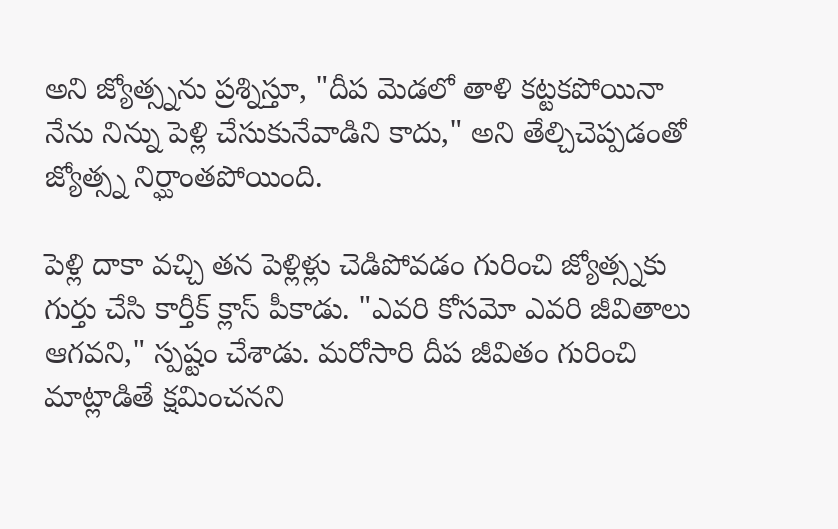అని జ్యోత్స్నను ప్రశ్నిస్తూ, "దీప మెడలో తాళి కట్టకపోయినా నేను నిన్ను పెళ్లి చేసుకునేవాడిని కాదు," అని తేల్చిచెప్పడంతో జ్యోత్స్న నిర్ఘాంతపోయింది.

పెళ్లి దాకా వచ్చి తన పెళ్లిళ్లు చెడిపోవడం గురించి జ్యోత్స్నకు గుర్తు చేసి కార్తీక్ క్లాస్ పీకాడు. "ఎవరి కోసమో ఎవరి జీవితాలు ఆగవని," స్పష్టం చేశాడు. మరోసారి దీప జీవితం గురించి మాట్లాడితే క్షమించనని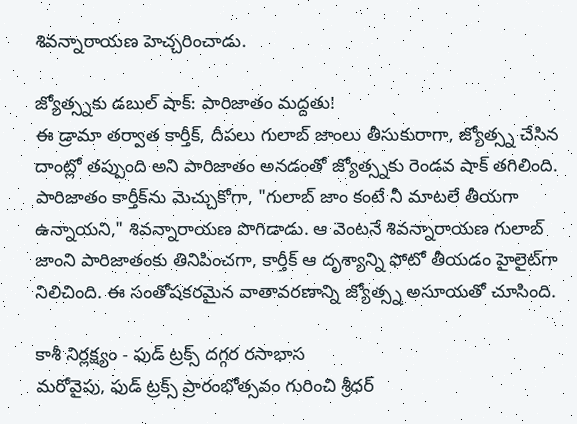శివన్నారాయణ హెచ్చరించాడు.

జ్యోత్స్నకు డబుల్ షాక్: పారిజాతం మద్దతు!
ఈ డ్రామా తర్వాత కార్తీక్, దీపలు గులాబ్ జాంలు తీసుకురాగా, జ్యోత్స్న చేసిన దాంట్లో తప్పుంది అని పారిజాతం అనడంతో జ్యోత్స్నకు రెండవ షాక్ తగిలింది. పారిజాతం కార్తీక్‌ను మెచ్చుకోగా, "గులాబ్ జాం కంటే నీ మాటలే తీయగా ఉన్నాయని," శివన్నారాయణ పొగిడాడు. ఆ వెంటనే శివన్నారాయణ గులాబ్ జాంని పారిజాతంకు తినిపించగా, కార్తీక్ ఆ దృశ్యాన్ని ఫోటో తీయడం హైలైట్‌గా నిలిచింది. ఈ సంతోషకరమైన వాతావరణాన్ని జ్యోత్స్న అసూయతో చూసింది.

కాశీ నిర్లక్ష్యం - ఫుడ్ ట్రక్స్ దగ్గర రసాభాస
మరోవైపు, ఫుడ్ ట్రక్స్ ప్రారంభోత్సవం గురించి శ్రీధర్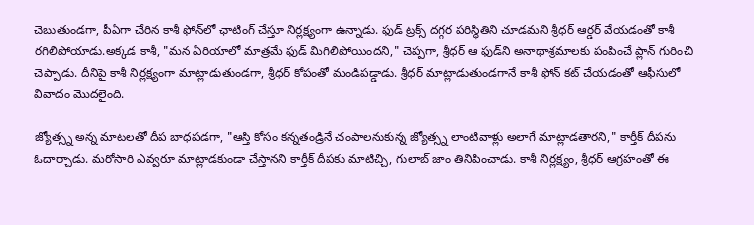చెబుతుండగా, పీఏగా చేరిన కాశీ ఫోన్‌లో ఛాటింగ్ చేస్తూ నిర్లక్ష్యంగా ఉన్నాడు. ఫుడ్ ట్రక్స్ దగ్గర పరిస్థితిని చూడమని శ్రీధర్ ఆర్డర్ వేయడంతో కాశీ రగిలిపోయాడు.అక్కడ కాశీ, "మన ఏరియాలో మాత్రమే ఫుడ్ మిగిలిపోయిందని," చెప్పగా, శ్రీధర్ ఆ ఫుడ్‌ని అనాథాశ్రమాలకు పంపించే ప్లాన్ గురించి చెప్పాడు. దీనిపై కాశీ నిర్లక్ష్యంగా మాట్లాడుతుండగా, శ్రీధర్ కోపంతో మండిపడ్డాడు. శ్రీధర్ మాట్లాడుతుండగానే కాశీ ఫోన్ కట్ చేయడంతో ఆఫీసులో వివాదం మొదలైంది.

జ్యోత్స్న అన్న మాటలతో దీప బాధపడగా, "ఆస్తి కోసం కన్నతండ్రినే చంపాలనుకున్న జ్యోత్స్న లాంటివాళ్లు అలాగే మాట్లాడతారని," కార్తీక్ దీపను ఓదార్చాడు. మరోసారి ఎవ్వరూ మాట్లాడకుండా చేస్తానని కార్తీక్ దీపకు మాటిచ్చి, గులాబ్ జాం తినిపించాడు. కాశీ నిర్లక్ష్యం, శ్రీధర్ ఆగ్రహంతో ఈ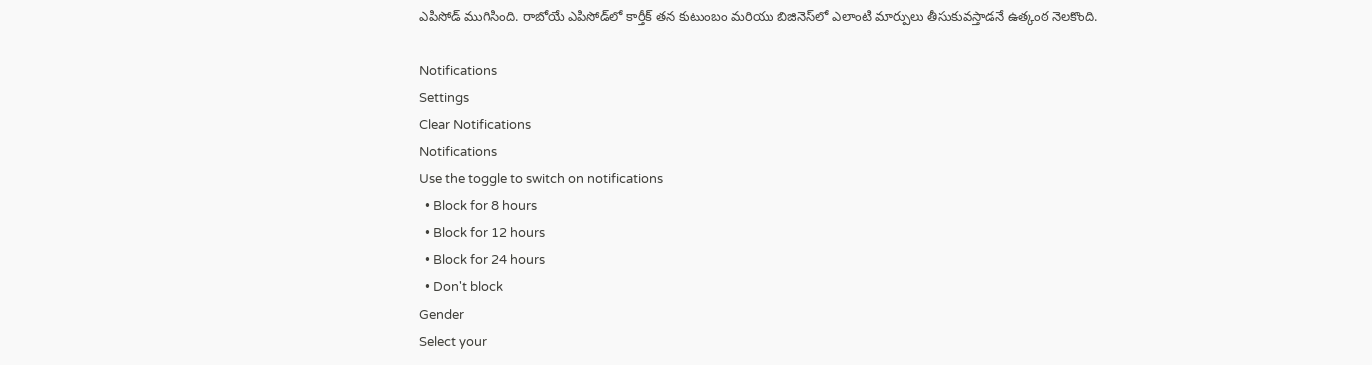ఎపిసోడ్ ముగిసింది. రాబోయే ఎపిసోడ్‌లో కార్తీక్ తన కుటుంబం మరియు బిజినెస్‌లో ఎలాంటి మార్పులు తీసుకువస్తాడనే ఉత్కంఠ నెలకొంది.

Notifications
Settings
Clear Notifications
Notifications
Use the toggle to switch on notifications
  • Block for 8 hours
  • Block for 12 hours
  • Block for 24 hours
  • Don't block
Gender
Select your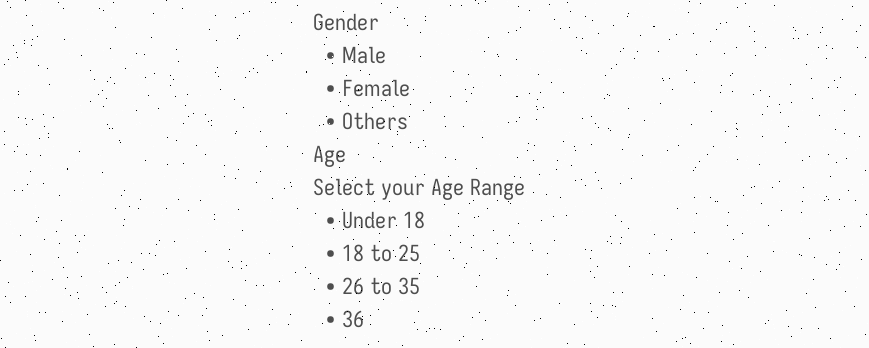Gender
  • Male
  • Female
  • Others
Age
Select your Age Range
  • Under 18
  • 18 to 25
  • 26 to 35
  • 36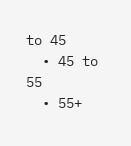to 45
  • 45 to 55
  • 55+